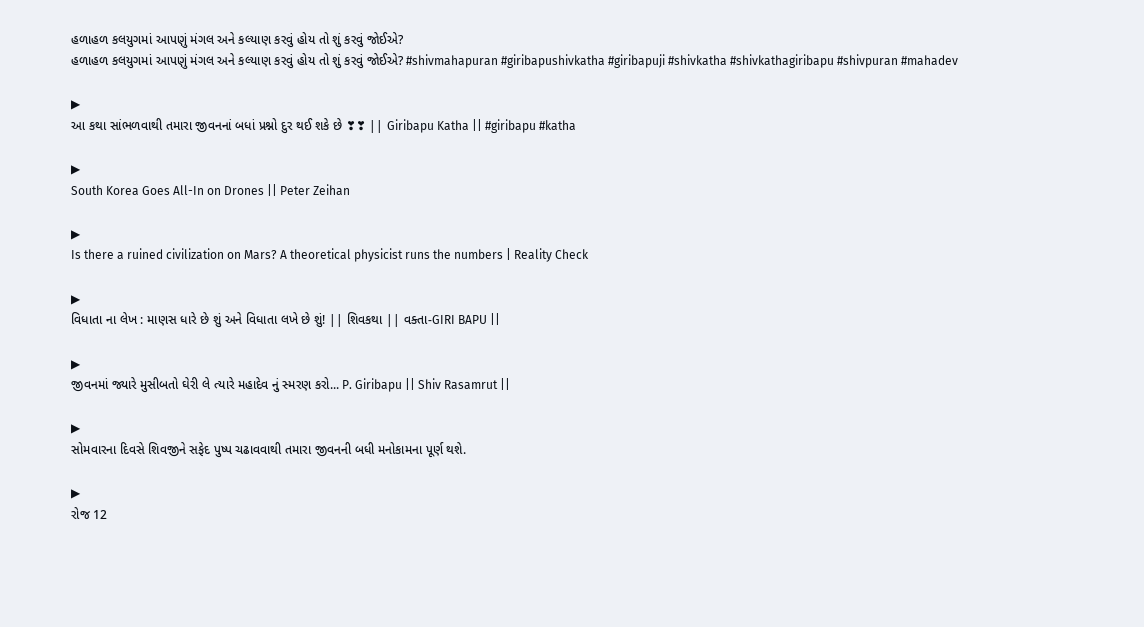હળાહળ કલયુગમાં આપણું મંગલ અને કલ્યાણ કરવું હોય તો શું કરવું જોઈએ?
હળાહળ કલયુગમાં આપણું મંગલ અને કલ્યાણ કરવું હોય તો શું કરવું જોઈએ? #shivmahapuran #giribapushivkatha #giribapuji #shivkatha #shivkathagiribapu #shivpuran #mahadev

▶
આ કથા સાંભળવાથી તમારા જીવનનાં બધાં પ્રશ્નો દુર થઈ શકે છે ❣❣ || Giribapu Katha || #giribapu #katha

▶
South Korea Goes All-In on Drones || Peter Zeihan

▶
Is there a ruined civilization on Mars? A theoretical physicist runs the numbers | Reality Check

▶
વિધાતા ના લેખ : માણસ ધારે છે શું અને વિધાતા લખે છે શું! || શિવકથા || વક્તા-GIRI BAPU ||

▶
જીવનમાં જ્યારે મુસીબતો ઘેરી લે ત્યારે મહાદેવ નું સ્મરણ કરો... P. Giribapu || Shiv Rasamrut ||

▶
સોમવારના દિવસે શિવજીને સફેદ પુષ્પ ચઢાવવાથી તમારા જીવનની બધી મનોકામના પૂર્ણ થશે.

▶
રોજ 12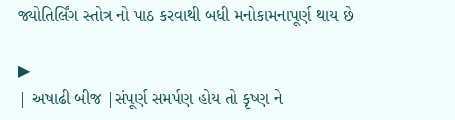જ્યોતિર્લિંગ સ્તોત્ર નો પાઠ કરવાથી બધી મનોકામનાપૂર્ણ થાય છે

▶
| અષાઢી બીજ |સંપૂર્ણ સમર્પણ હોય તો કૃષ્ણ ને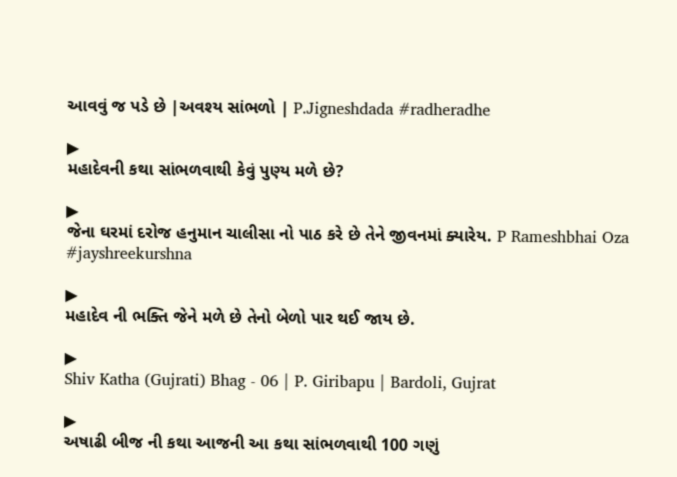આવવું જ પડે છે |અવશ્ય સાંભળો | P.Jigneshdada #radheradhe

▶
મહાદેવની કથા સાંભળવાથી કેવું પુણ્ય મળે છે?

▶
જેના ઘરમાં દરોજ હનુમાન ચાલીસા નો પાઠ કરે છે તેને જીવનમાં ક્યારેય. P Rameshbhai Oza #jayshreekurshna

▶
મહાદેવ ની ભક્તિ જેને મળે છે તેનો બેળો પાર થઈ જાય છે.

▶
Shiv Katha (Gujrati) Bhag - 06 | P. Giribapu | Bardoli, Gujrat

▶
અષાઢી બીજ ની કથા આજની આ કથા સાંભળવાથી 100 ગણું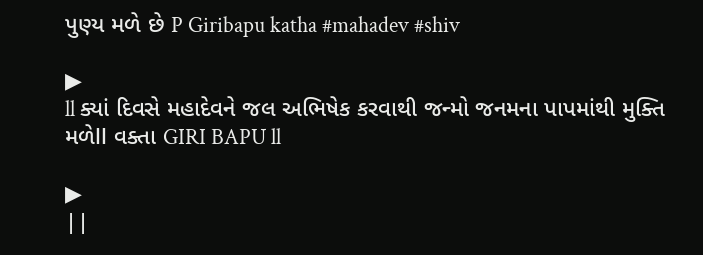પુણ્ય મળે છે P Giribapu katha #mahadev #shiv

▶
ll ક્યાં દિવસે મહાદેવને જલ અભિષેક કરવાથી જન્મો જનમના પાપમાંથી મુક્તિ મળેll વક્તા GIRI BAPU ll

▶
||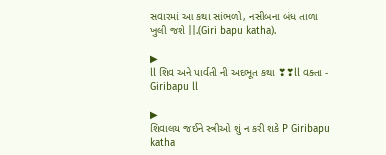સવારમાં આ કથા સાંભળો, નસીબના બંધ તાળા ખુલી જશે ||.(Giri bapu katha).

▶
ll શિવ અને પાર્વતી ની અદભૂત કથા ❣❣ll વક્તા - Giribapu ll

▶
શિવાલય જઈને સ્ત્રીઓ શું ન કરી શકે P Giribapu katha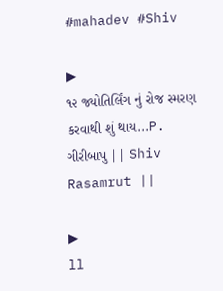#mahadev #Shiv

▶
૧૨ જ્યોતિર્લિંગ નું રોજ સ્મરણ કરવાથી શું થાય...P. ગીરીબાપુ || Shiv Rasamrut ||

▶
ll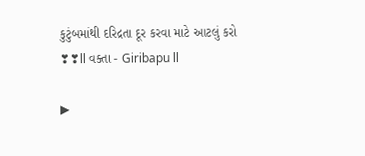કુટુંબમાંથી દરિદ્રતા દૂર કરવા માટે આટલું કરો ❣❣ll વક્તા - Giribapu ll

▶